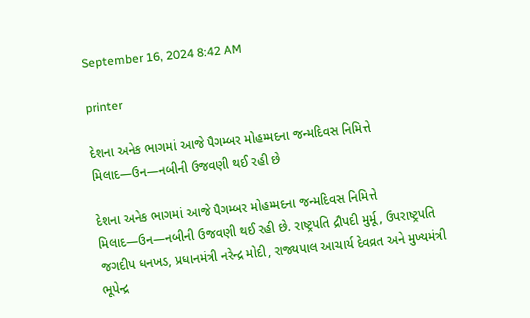September 16, 2024 8:42 AM

printer

દેશના અનેક ભાગમાં આજે પૈગમ્બર મોહમ્મદના જન્મદિવસ નિમિત્તે મિલાદ—ઉન—નબીની ઉજવણી થઈ રહી છે

દેશના અનેક ભાગમાં આજે પૈગમ્બર મોહમ્મદના જન્મદિવસ નિમિત્તે મિલાદ—ઉન—નબીની ઉજવણી થઈ રહી છે. રાષ્ટ્રપતિ દ્રૌપદી મુર્મૂ, ઉપરાષ્ટ્રપતિ જગદીપ ધનખડ, પ્રધાનમંત્રી નરેન્દ્ર મોદી, રાજ્યપાલ આચાર્ય દેવવ્રત અને મુખ્યમંત્રી ભૂપેન્દ્ર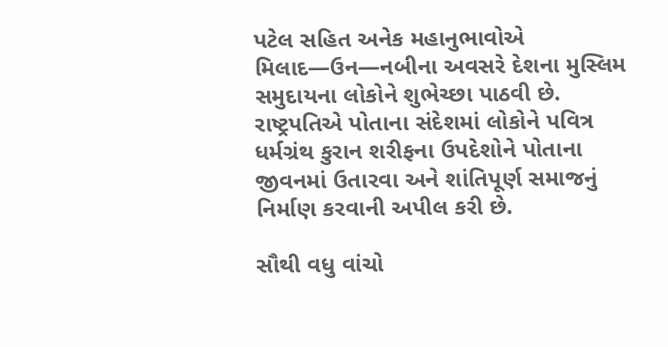પટેલ સહિત અનેક મહાનુભાવોએ મિલાદ—ઉન—નબીના અવસરે દેશના મુસ્લિમ સમુદાયના લોકોને શુભેચ્છા પાઠવી છે.
રાષ્ટ્રપતિએ પોતાના સંદેશમાં લોકોને પવિત્ર ધર્મગ્રંથ કુરાન શરીફના ઉપદેશોને પોતાના જીવનમાં ઉતારવા અને શાંતિપૂર્ણ સમાજનું નિર્માણ કરવાની અપીલ કરી છે.

સૌથી વધુ વાંચો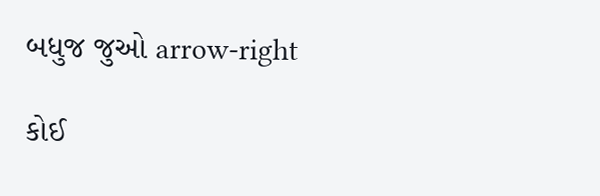બધુજ જુઓ arrow-right

કોઈ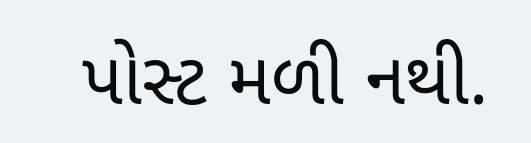પોસ્ટ મળી નથી.